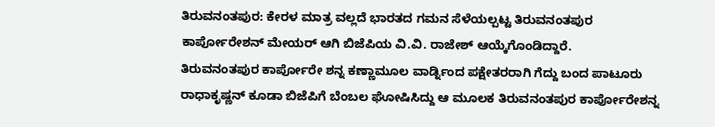ತಿರುವನಂತಪುರ: ಕೇರಳ ಮಾತ್ರ ವಲ್ಲದೆ ಭಾರತದ ಗಮನ ಸೆಳೆಯಲ್ಪಟ್ಟ ತಿರುವನಂತಪುರ ಕಾರ್ಪೋರೇಶನ್ ಮೇಯರ್ ಆಗಿ ಬಿಜೆಪಿಯ ವಿ.ವಿ. ರಾಜೇಶ್ ಆಯ್ಕೆಗೊಂಡಿದ್ದಾರೆ.
ತಿರುವನಂತಪುರ ಕಾರ್ಪೋರೇ ಶನ್ನ ಕಣ್ಣಾಮೂಲ ವಾರ್ಡ್ನಿಂದ ಪಕ್ಷೇತರರಾಗಿ ಗೆದ್ದು ಬಂದ ಪಾಟೂರು ರಾಧಾಕೃಷ್ಣನ್ ಕೂಡಾ ಬಿಜೆಪಿಗೆ ಬೆಂಬಲ ಘೋಷಿಸಿದ್ದು ಆ ಮೂಲಕ ತಿರುವನಂತಪುರ ಕಾರ್ಪೋರೇಶನ್ನ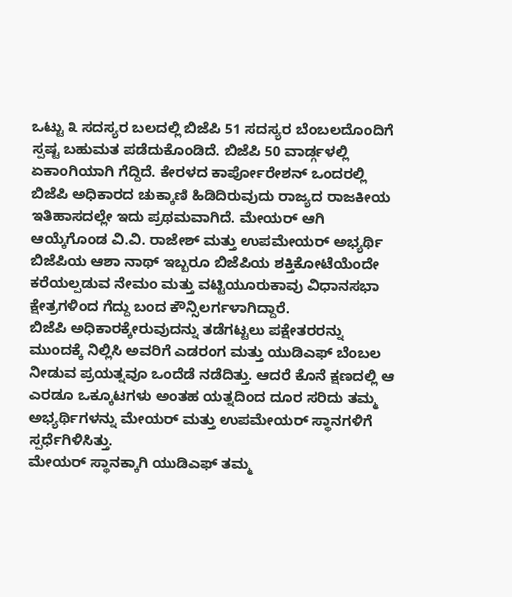ಒಟ್ಟು ೩ ಸದಸ್ಯರ ಬಲದಲ್ಲಿ ಬಿಜೆಪಿ 51 ಸದಸ್ಯರ ಬೆಂಬಲದೊಂದಿಗೆ ಸ್ಪಷ್ಟ ಬಹುಮತ ಪಡೆದುಕೊಂಡಿದೆ. ಬಿಜೆಪಿ 50 ವಾರ್ಡ್ಗಳಲ್ಲಿ ಏಕಾಂಗಿಯಾಗಿ ಗೆದ್ದಿದೆ. ಕೇರಳದ ಕಾರ್ಪೋರೇಶನ್ ಒಂದರಲ್ಲಿ ಬಿಜೆಪಿ ಅಧಿಕಾರದ ಚುಕ್ಕಾಣಿ ಹಿಡಿದಿರುವುದು ರಾಜ್ಯದ ರಾಜಕೀಯ ಇತಿಹಾಸದಲ್ಲೇ ಇದು ಪ್ರಥಮವಾಗಿದೆ. ಮೇಯರ್ ಆಗಿ ಆಯ್ಕೆಗೊಂಡ ವಿ.ವಿ. ರಾಜೇಶ್ ಮತ್ತು ಉಪಮೇಯರ್ ಅಭ್ಯರ್ಥಿ ಬಿಜೆಪಿಯ ಆಶಾ ನಾಥ್ ಇಬ್ಬರೂ ಬಿಜೆಪಿಯ ಶಕ್ತಿಕೋಟೆಯೆಂದೇ ಕರೆಯಲ್ಪಡುವ ನೇಮಂ ಮತ್ತು ವಟ್ಟಿಯೂರುಕಾವು ವಿಧಾನಸಭಾ ಕ್ಷೇತ್ರಗಳಿಂದ ಗೆದ್ದು ಬಂದ ಕೌನ್ಸಿಲರ್ಗಳಾಗಿದ್ದಾರೆ.
ಬಿಜೆಪಿ ಅಧಿಕಾರಕ್ಕೇರುವುದನ್ನು ತಡೆಗಟ್ಟಲು ಪಕ್ಷೇತರರನ್ನು ಮುಂದಕ್ಕೆ ನಿಲ್ಲಿಸಿ ಅವರಿಗೆ ಎಡರಂಗ ಮತ್ತು ಯುಡಿಎಫ್ ಬೆಂಬಲ ನೀಡುವ ಪ್ರಯತ್ನವೂ ಒಂದೆಡೆ ನಡೆದಿತ್ತು. ಆದರೆ ಕೊನೆ ಕ್ಷಣದಲ್ಲಿ ಆ ಎರಡೂ ಒಕ್ಕೂಟಗಳು ಅಂತಹ ಯತ್ನದಿಂದ ದೂರ ಸರಿದು ತಮ್ಮ ಅಭ್ಯರ್ಥಿಗಳನ್ನು ಮೇಯರ್ ಮತ್ತು ಉಪಮೇಯರ್ ಸ್ಥಾನಗಳಿಗೆ ಸ್ಪರ್ಧೆಗಿಳಿಸಿತ್ತು.
ಮೇಯರ್ ಸ್ಥಾನಕ್ಕಾಗಿ ಯುಡಿಎಫ್ ತಮ್ಮ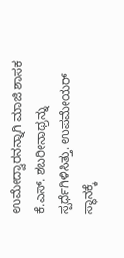ಉಮೇದ್ವಾರನನ್ನಾಗಿ ಮಾಜಿ ಶಾಸಕ ಕೆ.ಎಸ್. ಶಬರೀನಾಥ್ರನ್ನು ಸ್ಪರ್ಧೆಗಿಳಿಸಿತ್ತು. ಉಪಮೇಯರ್ ಸ್ಥಾನಕ್ಕೆ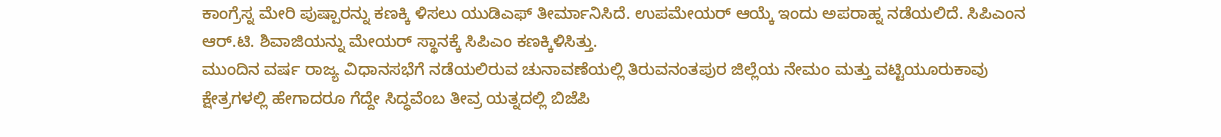ಕಾಂಗ್ರೆಸ್ನ ಮೇರಿ ಪುಷ್ಪಾರನ್ನು ಕಣಕ್ಕಿ ಳಿಸಲು ಯುಡಿಎಫ್ ತೀರ್ಮಾನಿಸಿದೆ. ಉಪಮೇಯರ್ ಆಯ್ಕೆ ಇಂದು ಅಪರಾಹ್ನ ನಡೆಯಲಿದೆ. ಸಿಪಿಎಂನ ಆರ್.ಟಿ. ಶಿವಾಜಿಯನ್ನು ಮೇಯರ್ ಸ್ಥಾನಕ್ಕೆ ಸಿಪಿಎಂ ಕಣಕ್ಕಿಳಿಸಿತ್ತು.
ಮುಂದಿನ ವರ್ಷ ರಾಜ್ಯ ವಿಧಾನಸಭೆಗೆ ನಡೆಯಲಿರುವ ಚುನಾವಣೆಯಲ್ಲಿ ತಿರುವನಂತಪುರ ಜಿಲ್ಲೆಯ ನೇಮಂ ಮತ್ತು ವಟ್ಟಿಯೂರುಕಾವು ಕ್ಷೇತ್ರಗಳಲ್ಲಿ ಹೇಗಾದರೂ ಗೆದ್ದೇ ಸಿದ್ಧವೆಂಬ ತೀವ್ರ ಯತ್ನದಲ್ಲಿ ಬಿಜೆಪಿ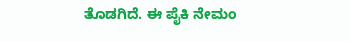ತೊಡಗಿದೆ. ಈ ಪೈಕಿ ನೇಮಂ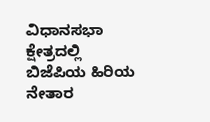ವಿಧಾನಸಭಾ ಕ್ಷೇತ್ರದಲ್ಲಿ ಬಿಜೆಪಿಯ ಹಿರಿಯ ನೇತಾರ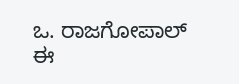ಒ. ರಾಜಗೋಪಾಲ್ ಈ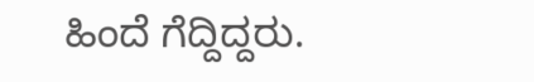ಹಿಂದೆ ಗೆದ್ದಿದ್ದರು.